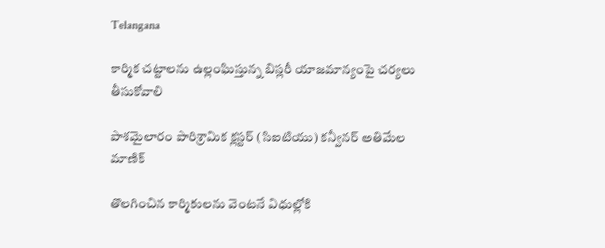Telangana

కార్మిక చట్టాలను ఉల్లంఘిస్తున్న బిస్లరీ యాజమాన్యంపై చర్యలు తీసుకోవాలి

పాశమైలారం పారిశ్రామిక క్లస్టర్ (సిఐటియు) కన్వీనర్ అతిమేల మాణిక్

తొలగించిన కార్మికులను వెంటనే విధుల్లోకి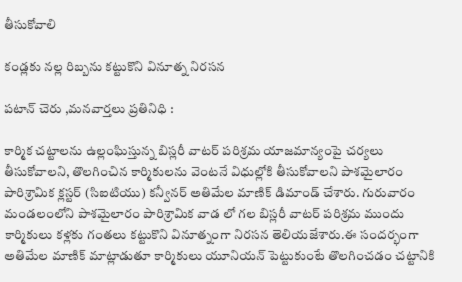తీసుకోవాలి

కండ్లకు నల్ల రిబ్బను కట్టుకొని వినూత్న నిరసన

పటాన్ చెరు ,మనవార్తలు ప్రతినిధి :

కార్మిక చట్టాలను ఉల్లంఘిస్తున్న బిస్లరీ వాటర్ పరిశ్రమ యాజమాన్యంపై చర్యలు తీసుకోవాలని, తొలగించిన కార్మికులను వెంటనే విధుల్లోకి తీసుకోవాలని పాశమైలారం పారిశ్రామిక క్లస్టర్ (సిఐటియు) కన్వీనర్ అతిమేల మాణిక్ డిమాండ్ చేశారు. గురువారం మండలంలోని పాశమైలారం పారిశ్రామిక వాడ లో గల బిస్లరీ వాటర్ పరిశ్రమ ముందు కార్మికులు కళ్లకు గంతలు కట్టుకొని వినూత్నంగా నిరసన తెలియజేశారు.ఈ సందర్భంగా అతిమేల మాణిక్ మాట్లాడుతూ కార్మికులు యూనియన్ పెట్టుకుంటే తొలగించడం చట్టానికి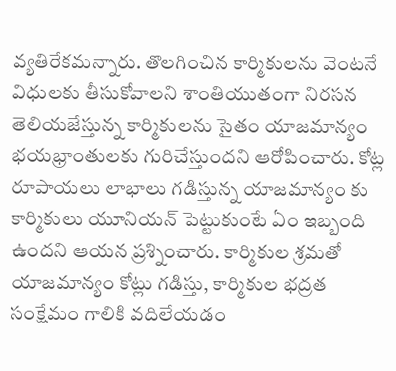వ్యతిరేకమన్నారు. తొలగించిన కార్మికులను వెంటనే విధులకు తీసుకోవాలని శాంతియుతంగా నిరసన తెలియజేస్తున్న కార్మికులను సైతం యాజమాన్యం భయభ్రాంతులకు గురిచేస్తుందని ఆరోపించారు. కోట్ల రూపాయలు లాభాలు గడిస్తున్న యాజమాన్యం కు కార్మికులు యూనియన్ పెట్టుకుంటే ఏం ఇబ్బంది ఉందని ఆయన ప్రశ్నించారు. కార్మికుల శ్రమతో యాజమాన్యం కోట్లు గడిస్తు, కార్మికుల భద్రత సంక్షేమం గాలికి వదిలేయడం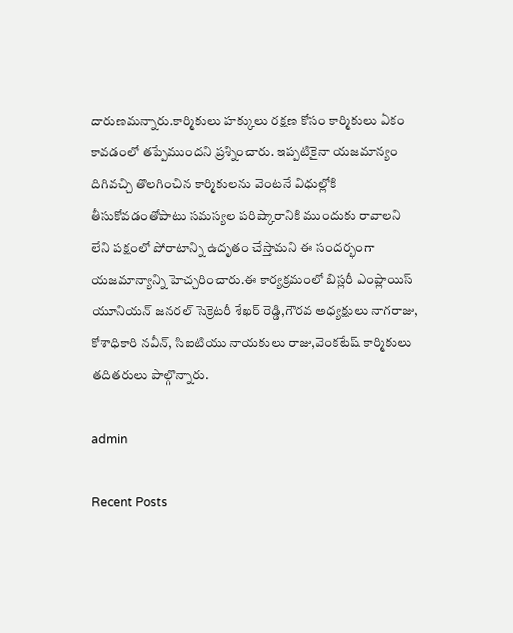దారుణమన్నారు.కార్మికులు హక్కులు రక్షణ కోసం కార్మికులు ఏకం కావడంలో తప్పేముందని ప్రశ్నించారు. ఇప్పటికైనా యజమాన్యం దిగివచ్చి తొలగించిన కార్మికులను వెంటనే విధుల్లోకి తీసుకోవడంతోపాటు సమస్యల పరిష్కారానికి ముందుకు రావాలని లేని పక్షంలో పోరాటాన్ని ఉదృతం చేస్తామని ఈ సందర్భంగా యజమాన్యాన్ని హెచ్చరించారు.ఈ కార్యక్రమంలో బిస్లరీ ఎంప్లాయిస్ యూనియన్ జనరల్ సెక్రెటరీ శేఖర్ రెడ్డి,గౌరవ అధ్యక్షులు నాగరాజు, కోశాధికారి నవీన్, సిఐటియు నాయకులు రాజు,వెంకటేష్ కార్మికులు తదితరులు పాల్గొన్నారు.

admin

Recent Posts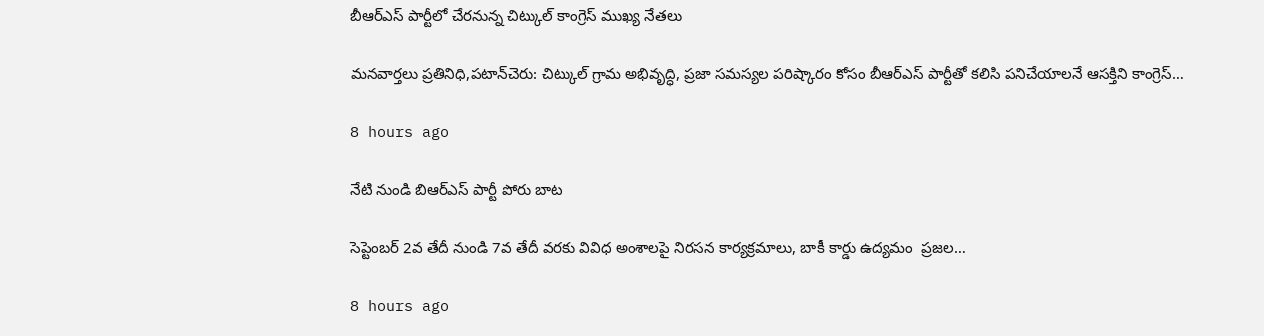బీఆర్ఎస్ పార్టీలో చేరనున్న చిట్కుల్ కాంగ్రెస్ ముఖ్య నేతలు

మనవార్తలు ప్రతినిధి,పటాన్‌చెరు: చిట్కుల్ గ్రామ అభివృద్ధి, ప్రజా సమస్యల పరిష్కారం కోసం బీఆర్ఎస్ పార్టీతో కలిసి పనిచేయాలనే ఆసక్తిని కాంగ్రెస్…

8 hours ago

నేటి నుండి బిఆర్ఎస్ పార్టీ పోరు బాట

సెప్టెంబర్ 2వ తేదీ నుండి 7వ తేదీ వరకు వివిధ అంశాలపై నిరసన కార్యక్రమాలు, బాకీ కార్డు ఉద్యమం  ప్రజల…

8 hours ago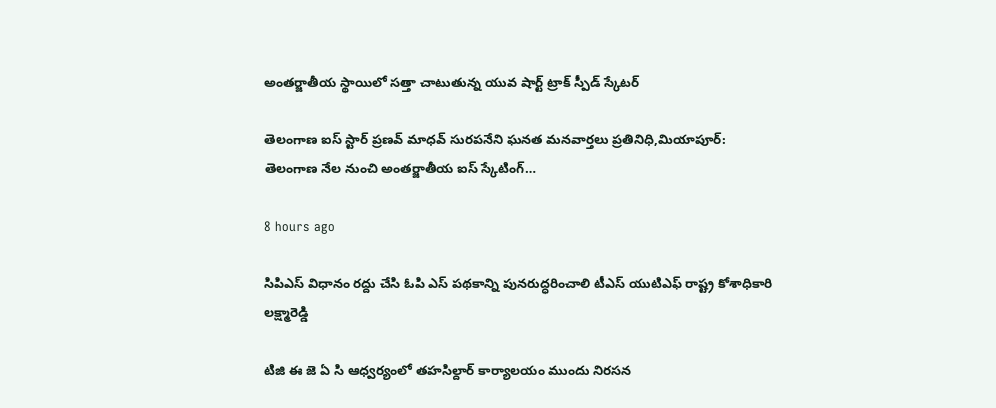అంతర్జాతీయ స్థాయిలో సత్తా చాటుతున్న యువ షార్ట్ ట్రాక్ స్పీడ్ స్కేటర్

తెలంగాణ ఐస్ స్టార్ ప్రణవ్ మాధవ్ సురపనేని ఘనత మనవార్తలు ప్రతినిధి,మియాపూర్: తెలంగాణ నేల నుంచి అంతర్జాతీయ ఐస్ స్కేటింగ్…

8 hours ago

సిపిఎస్ విధానం రద్దు చేసి ఓపి ఎస్ పథకాన్ని పునరుద్ధరించాలి టీఎస్ యుటిఎఫ్ రాష్ట్ర కోశాధికారి లక్ష్మారెడ్డి

టిజి ఈ జె ఏ సి ఆధ్వర్యంలో తహసిల్దార్ కార్యాలయం ముందు నిరసన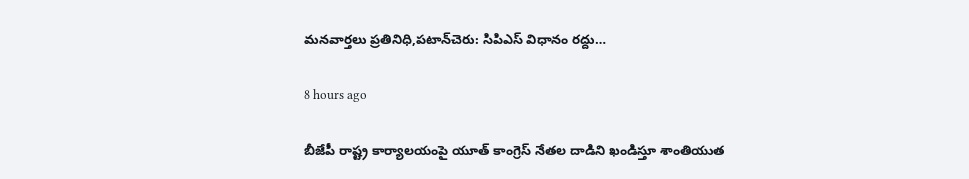మనవార్తలు ప్రతినిధి,పటాన్‌చెరు: సిపిఎస్ విధానం రద్దు…

8 hours ago

బీజేపీ రాష్ట్ర కార్యాలయంపై యూత్ కాంగ్రెస్ నేతల దాడిని ఖండిస్తూ శాంతియుత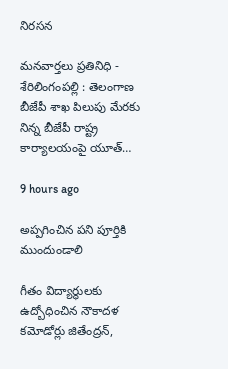నిరసన

మనవార్తలు ప్రతినిధి - శేరిలింగంపల్లి : తెలంగాణ బీజేపీ శాఖ పిలుపు మేరకు నిన్న బీజేపీ రాష్ట్ర కార్యాలయంపై యూత్…

9 hours ago

అప్పగించిన పని పూర్తికి ముందుండాలి

గీతం విద్యార్థులకు ఉద్బోధించిన నౌకాదళ కమోడోర్లు జితేంద్రన్,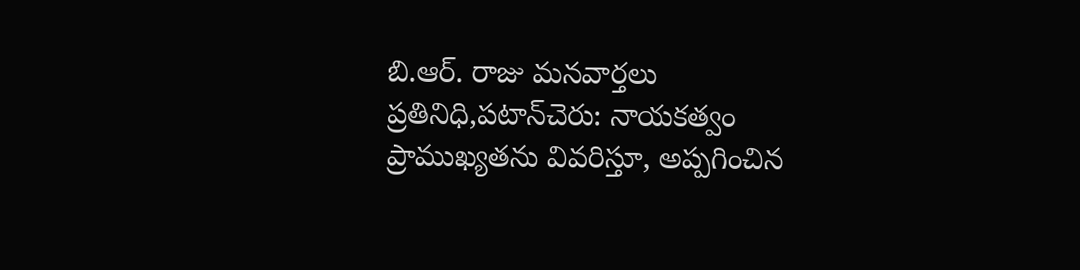బి.ఆర్. రాజు మనవార్తలు ప్రతినిధి,పటాన్‌చెరు: నాయకత్వం ప్రాముఖ్యతను వివరిస్తూ, అప్పగించిన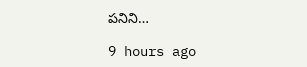పనిని…

9 hours ago